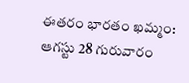ఈతరం భారతం ఖమ్మం: ఆగస్టు 28 గురువారం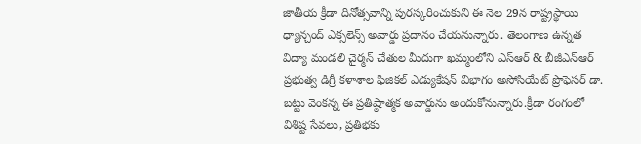జాతీయ క్రీడా దినోత్సవాన్ని పురస్కరించుకుని ఈ నెల 29న రాష్ట్రస్థాయి ధ్యాన్చంద్ ఎక్సలెన్స్ అవార్డు ప్రదానం చేయనున్నారు. తెలంగాణ ఉన్నత విద్యా మండలి చైర్మన్ చేతుల మీదుగా ఖమ్మంలోని ఎస్ఆర్ & బీజీఎన్ఆర్ ప్రభుత్వ డిగ్రీ కళాశాల ఫిజికల్ ఎడ్యుకేషన్ విభాగం అసోసియేట్ ప్రొఫెసర్ డా. బట్టు వెంకన్న ఈ ప్రతిష్ఠాత్మక అవార్డును అందుకోనున్నారు.క్రీడా రంగంలో విశిష్ట సేవలు, ప్రతిభకు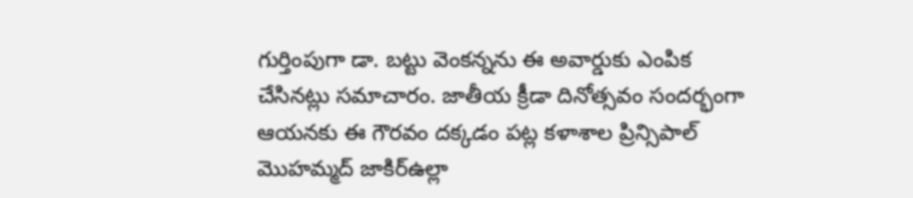గుర్తింపుగా డా. బట్టు వెంకన్నను ఈ అవార్డుకు ఎంపిక చేసినట్లు సమాచారం. జాతీయ క్రీడా దినోత్సవం సందర్భంగా ఆయనకు ఈ గౌరవం దక్కడం పట్ల కళాశాల ప్రిన్సిపాల్ మొహమ్మద్ జాకిర్ఉల్లా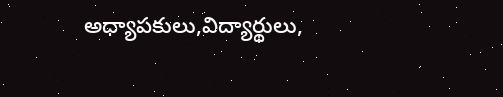అధ్యాపకులు,విద్యార్థులు,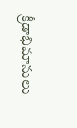క్రీడాభిమానులు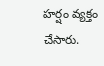హర్షం వ్యక్తం చేసారు.